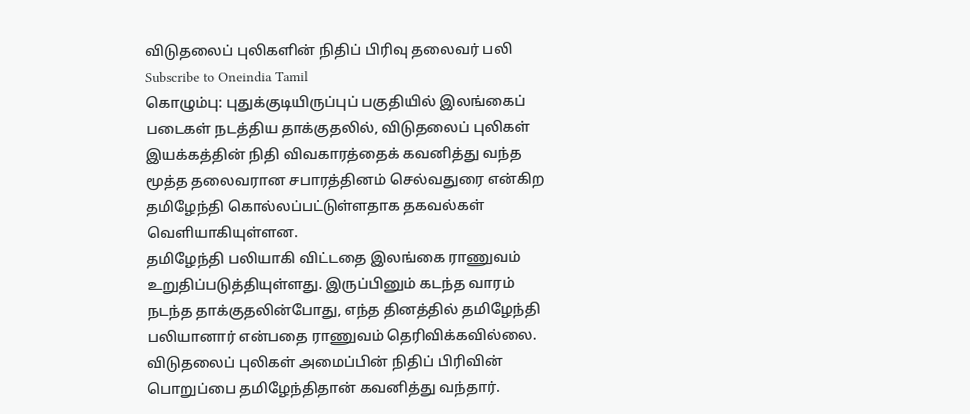விடுதலைப் புலிகளின் நிதிப் பிரிவு தலைவர் பலி
Subscribe to Oneindia Tamil
கொழும்பு: புதுக்குடியிருப்புப் பகுதியில் இலங்கைப் படைகள் நடத்திய தாக்குதலில், விடுதலைப் புலிகள் இயக்கத்தின் நிதி விவகாரத்தைக் கவனித்து வந்த மூத்த தலைவரான சபாரத்தினம் செல்வதுரை என்கிற தமிழேந்தி கொல்லப்பட்டுள்ளதாக தகவல்கள் வெளியாகியுள்ளன.
தமிழேந்தி பலியாகி விட்டதை இலங்கை ராணுவம் உறுதிப்படுத்தியுள்ளது. இருப்பினும் கடந்த வாரம் நடந்த தாக்குதலின்போது, எந்த தினத்தில் தமிழேந்தி பலியானார் என்பதை ராணுவம் தெரிவிக்கவில்லை.
விடுதலைப் புலிகள் அமைப்பின் நிதிப் பிரிவின் பொறுப்பை தமிழேந்திதான் கவனித்து வந்தார்.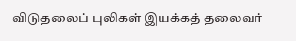விடுதலைப் புலிகள் இயக்கத் தலைவர்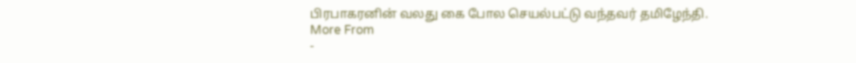பிரபாகரனின் வலது கை போல செயல்பட்டு வந்தவர் தமிழேந்தி.
More From
-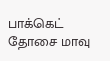பாக்கெட் தோசை மாவு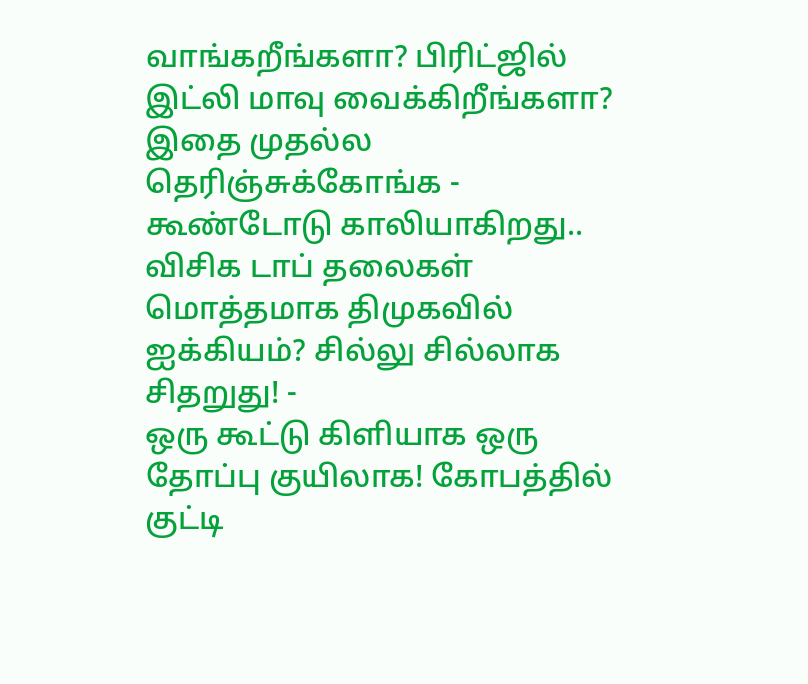வாங்கறீங்களா? பிரிட்ஜில் இட்லி மாவு வைக்கிறீங்களா? இதை முதல்ல தெரிஞ்சுக்கோங்க -
கூண்டோடு காலியாகிறது.. விசிக டாப் தலைகள் மொத்தமாக திமுகவில் ஐக்கியம்? சில்லு சில்லாக சிதறுது! -
ஒரு கூட்டு கிளியாக ஒரு தோப்பு குயிலாக! கோபத்தில் குட்டி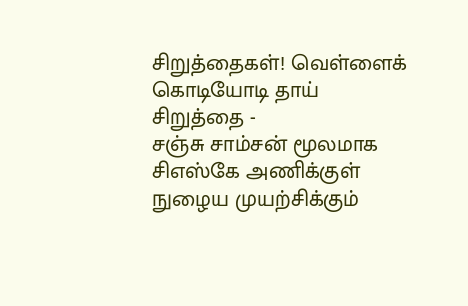சிறுத்தைகள்! வெள்ளைக் கொடியோடி தாய் சிறுத்தை -
சஞ்சு சாம்சன் மூலமாக சிஎஸ்கே அணிக்குள் நுழைய முயற்சிக்கும்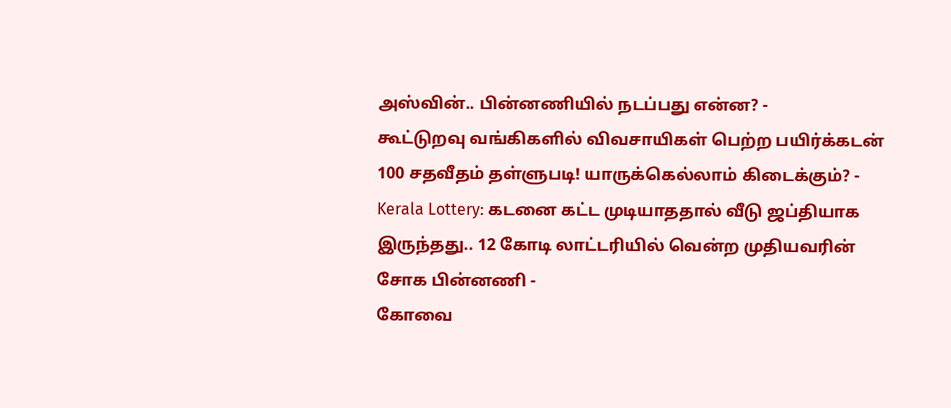அஸ்வின்.. பின்னணியில் நடப்பது என்ன? -
கூட்டுறவு வங்கிகளில் விவசாயிகள் பெற்ற பயிர்க்கடன் 100 சதவீதம் தள்ளுபடி! யாருக்கெல்லாம் கிடைக்கும்? -
Kerala Lottery: கடனை கட்ட முடியாததால் வீடு ஜப்தியாக இருந்தது.. 12 கோடி லாட்டரியில் வென்ற முதியவரின் சோக பின்னணி -
கோவை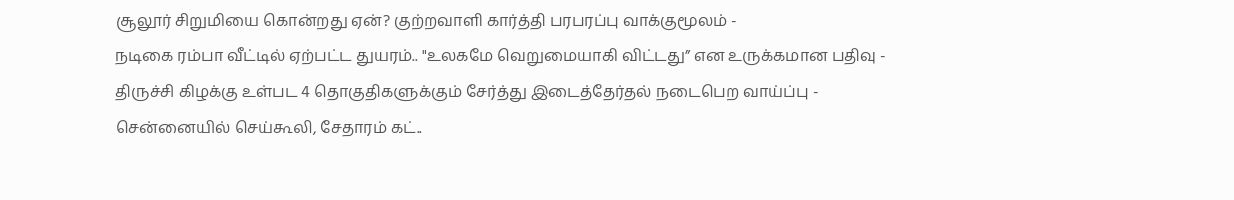சூலூர் சிறுமியை கொன்றது ஏன்? குற்றவாளி கார்த்தி பரபரப்பு வாக்குமூலம் -
நடிகை ரம்பா வீட்டில் ஏற்பட்ட துயரம்.. "உலகமே வெறுமையாகி விட்டது” என உருக்கமான பதிவு -
திருச்சி கிழக்கு உள்பட 4 தொகுதிகளுக்கும் சேர்த்து இடைத்தேர்தல் நடைபெற வாய்ப்பு -
சென்னையில் செய்கூலி, சேதாரம் கட்..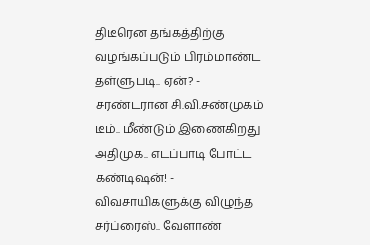திடீரென தங்கத்திற்கு வழங்கப்படும் பிரம்மாண்ட தள்ளுபடி.. ஏன்? -
சரண்டரான சி.வி.சண்முகம் டீம்.. மீண்டும் இணைகிறது அதிமுக.. எடப்பாடி போட்ட கண்டிஷன்! -
விவசாயிகளுக்கு விழுந்த சர்ப்ரைஸ்.. வேளாண்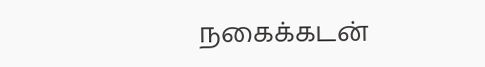நகைக்கடன்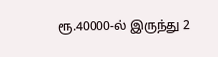ரூ.40000-ல் இருந்து 2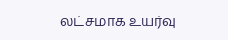லட்சமாக உயர்வு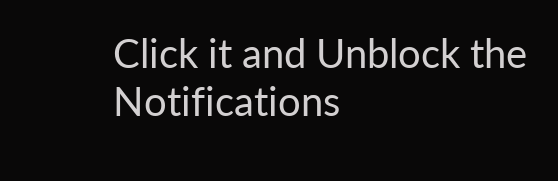Click it and Unblock the Notifications